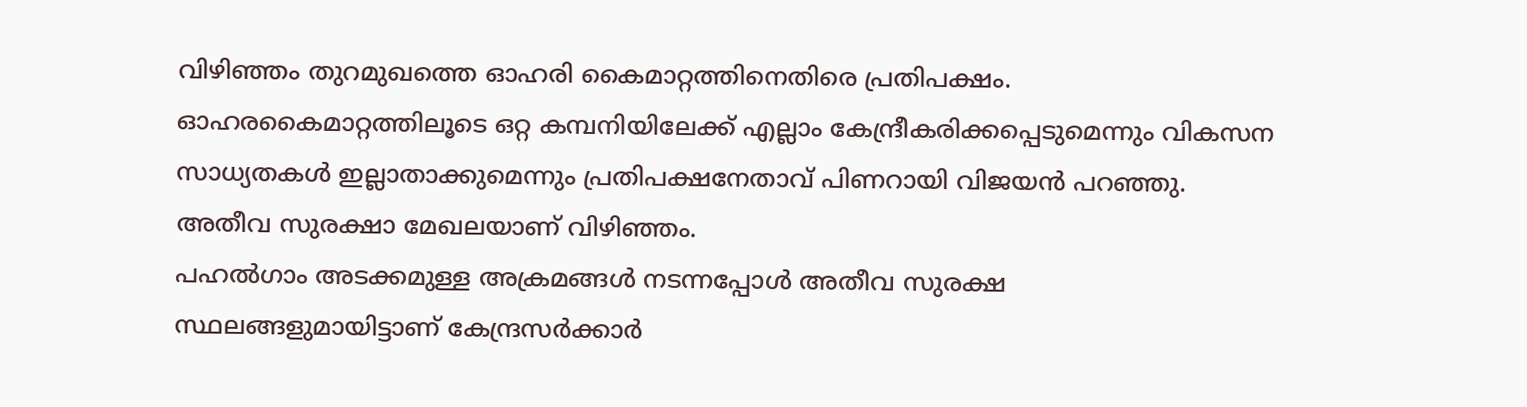വിഴിഞ്ഞം തുറമുഖത്തെ ഓഹരി കൈമാറ്റത്തിനെതിരെ പ്രതിപക്ഷം. ഓഹരകൈമാറ്റത്തിലൂടെ ഒറ്റ കമ്പനിയിലേക്ക് എല്ലാം കേന്ദ്രീകരിക്കപ്പെടുമെന്നും വികസന സാധ്യതകൾ ഇല്ലാതാക്കുമെന്നും പ്രതിപക്ഷനേതാവ് പിണറായി വിജയൻ പറഞ്ഞു. അതീവ സുരക്ഷാ മേഖലയാണ് വിഴിഞ്ഞം.
പഹൽഗാം അടക്കമുള്ള അക്രമങ്ങൾ നടന്നപ്പോൾ അതീവ സുരക്ഷ സ്ഥലങ്ങളുമായിട്ടാണ് കേന്ദ്രസർക്കാർ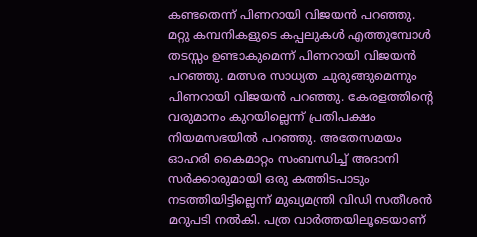കണ്ടതെന്ന് പിണറായി വിജയൻ പറഞ്ഞു. മറ്റു കമ്പനികളുടെ കപ്പലുകൾ എത്തുമ്പോൾ തടസ്സം ഉണ്ടാകുമെന്ന് പിണറായി വിജയൻ പറഞ്ഞു. മത്സര സാധ്യത ചുരുങ്ങുമെന്നും
പിണറായി വിജയൻ പറഞ്ഞു. കേരളത്തിന്റെ വരുമാനം കുറയില്ലെന്ന് പ്രതിപക്ഷം നിയമസഭയിൽ പറഞ്ഞു. അതേസമയം ഓഹരി കൈമാറ്റം സംബന്ധിച്ച് അദാനി സർക്കാരുമായി ഒരു കത്തിടപാടും നടത്തിയിട്ടില്ലെന്ന് മുഖ്യമന്ത്രി വിഡി സതീശൻ മറുപടി നൽകി. പത്ര വാർത്തയിലൂടെയാണ്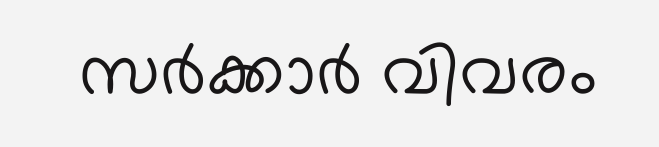സർക്കാർ വിവരം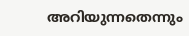അറിയുന്നതെന്നും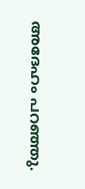അദേഹം പറഞ്ഞു.